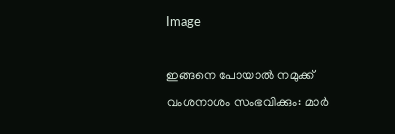Image

ഇങ്ങനെ പോയാൽ നമുക്ക് വംശനാശം സംഭവിക്കും: മാർ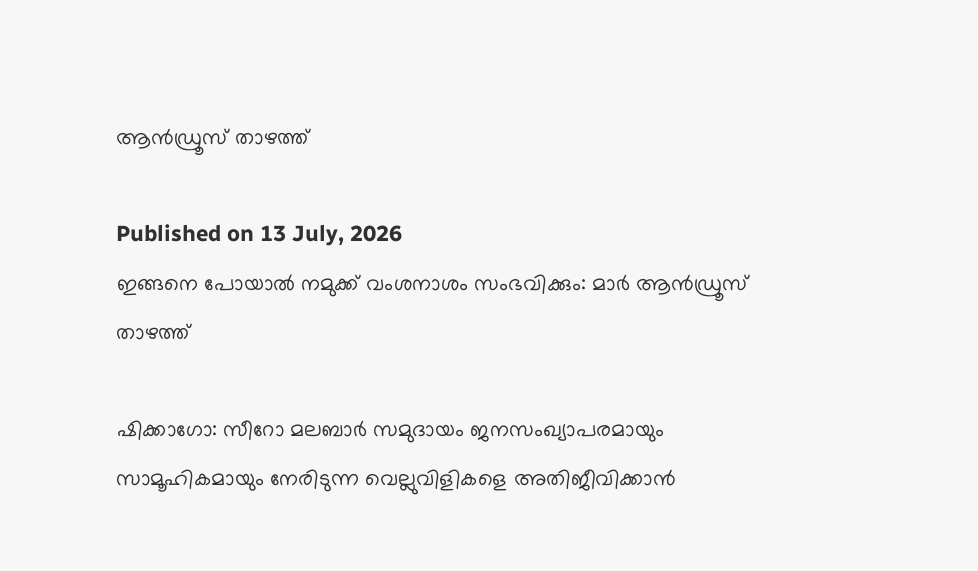ആൻഡ്രൂസ് താഴത്ത്

Published on 13 July, 2026
ഇങ്ങനെ പോയാൽ നമുക്ക് വംശനാശം സംഭവിക്കും: മാർ ആൻഡ്രൂസ് താഴത്ത്

ഷിക്കാഗോ: സീറോ മലബാർ സമുദായം ജനസംഖ്യാപരമായും സാമൂഹികമായും നേരിടുന്ന വെല്ലുവിളികളെ അതിജീവിക്കാൻ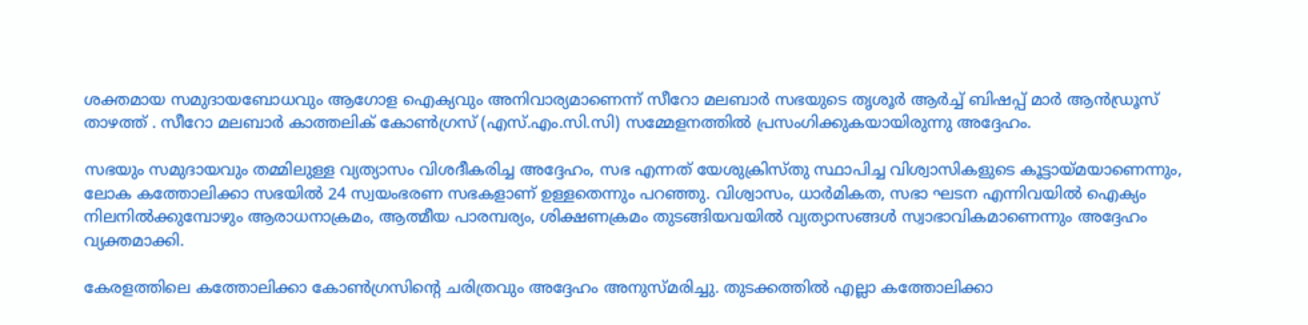ശക്തമായ സമുദായബോധവും ആഗോള ഐക്യവും അനിവാര്യമാണെന്ന് സീറോ മലബാർ സഭയുടെ തൃശൂർ ആർച്ച് ബിഷപ്പ് മാർ ആൻഡ്രൂസ് താഴത്ത് . സീറോ മലബാർ കാത്തലിക് കോൺഗ്രസ് (എസ്.എം.സി.സി) സമ്മേളനത്തിൽ പ്രസംഗിക്കുകയായിരുന്നു അദ്ദേഹം.

സഭയും സമുദായവും തമ്മിലുള്ള വ്യത്യാസം വിശദീകരിച്ച അദ്ദേഹം, സഭ എന്നത് യേശുക്രിസ്തു സ്ഥാപിച്ച വിശ്വാസികളുടെ കൂട്ടായ്മയാണെന്നും, ലോക കത്തോലിക്കാ സഭയിൽ 24 സ്വയംഭരണ സഭകളാണ് ഉള്ളതെന്നും പറഞ്ഞു. വിശ്വാസം, ധാർമികത, സഭാ ഘടന എന്നിവയിൽ ഐക്യം നിലനിൽക്കുമ്പോഴും ആരാധനാക്രമം, ആത്മീയ പാരമ്പര്യം, ശിക്ഷണക്രമം തുടങ്ങിയവയിൽ വ്യത്യാസങ്ങൾ സ്വാഭാവികമാണെന്നും അദ്ദേഹം വ്യക്തമാക്കി.

കേരളത്തിലെ കത്തോലിക്കാ കോൺഗ്രസിന്റെ ചരിത്രവും അദ്ദേഹം അനുസ്മരിച്ചു. തുടക്കത്തിൽ എല്ലാ കത്തോലിക്കാ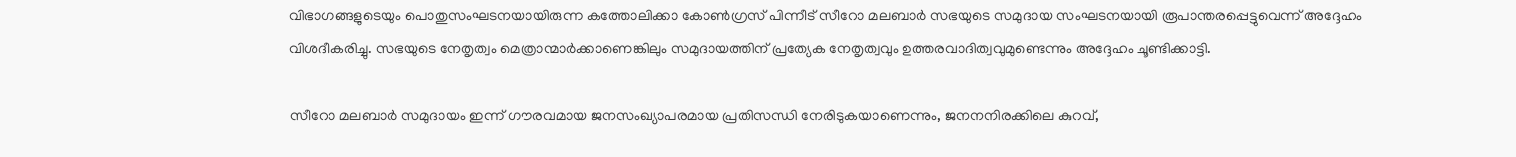വിഭാഗങ്ങളുടെയും പൊതുസംഘടനയായിരുന്ന കത്തോലിക്കാ കോൺഗ്രസ് പിന്നീട് സീറോ മലബാർ സഭയുടെ സമുദായ സംഘടനയായി രൂപാന്തരപ്പെട്ടുവെന്ന് അദ്ദേഹം വിശദീകരിച്ചു. സഭയുടെ നേതൃത്വം മെത്രാന്മാർക്കാണെങ്കിലും സമുദായത്തിന് പ്രത്യേക നേതൃത്വവും ഉത്തരവാദിത്വവുമുണ്ടെന്നും അദ്ദേഹം ചൂണ്ടിക്കാട്ടി.

സീറോ മലബാർ സമുദായം ഇന്ന് ഗൗരവമായ ജനസംഖ്യാപരമായ പ്രതിസന്ധി നേരിടുകയാണെന്നും, ജനനനിരക്കിലെ കുറവ്,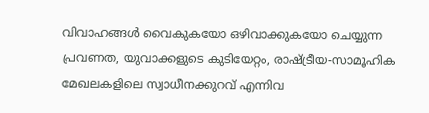വിവാഹങ്ങൾ വൈകുകയോ ഒഴിവാക്കുകയോ ചെയ്യുന്ന പ്രവണത, യുവാക്കളുടെ കുടിയേറ്റം, രാഷ്ട്രീയ-സാമൂഹിക മേഖലകളിലെ സ്വാധീനക്കുറവ് എന്നിവ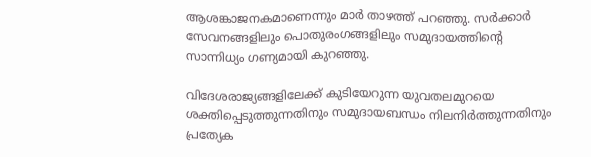ആശങ്കാജനകമാണെന്നും മാർ താഴത്ത് പറഞ്ഞു. സർക്കാർ സേവനങ്ങളിലും പൊതുരംഗങ്ങളിലും സമുദായത്തിന്റെ സാന്നിധ്യം ഗണ്യമായി കുറഞ്ഞു.

വിദേശരാജ്യങ്ങളിലേക്ക് കുടിയേറുന്ന യുവതലമുറയെ ശക്തിപ്പെടുത്തുന്നതിനും സമുദായബന്ധം നിലനിർത്തുന്നതിനും പ്രത്യേക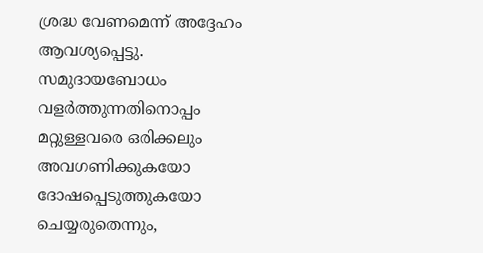ശ്രദ്ധ വേണമെന്ന് അദ്ദേഹം ആവശ്യപ്പെട്ടു. സമുദായബോധം വളർത്തുന്നതിനൊപ്പം മറ്റുള്ളവരെ ഒരിക്കലും അവഗണിക്കുകയോ ദോഷപ്പെടുത്തുകയോ ചെയ്യരുതെന്നും,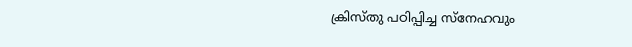ക്രിസ്തു പഠിപ്പിച്ച സ്നേഹവും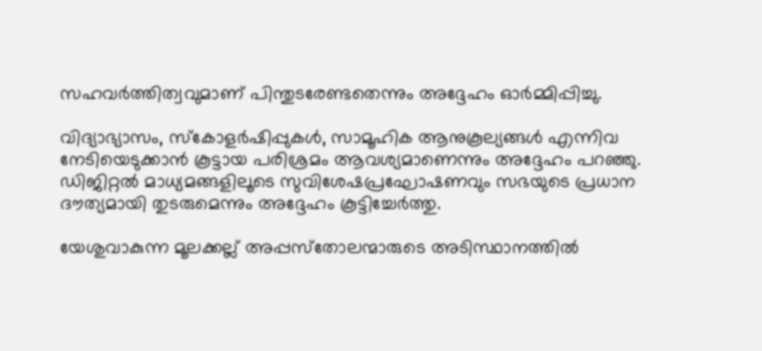സഹവർത്തിത്വവുമാണ് പിന്തുടരേണ്ടതെന്നും അദ്ദേഹം ഓർമ്മിപ്പിച്ചു.

വിദ്യാഭ്യാസം, സ്കോളർഷിപ്പുകൾ, സാമൂഹിക ആനുകൂല്യങ്ങൾ എന്നിവ നേടിയെടുക്കാൻ കൂട്ടായ പരിശ്രമം ആവശ്യമാണെന്നും അദ്ദേഹം പറഞ്ഞു. ഡിജിറ്റൽ മാധ്യമങ്ങളിലൂടെ സുവിശേഷപ്രഘോഷണവും സഭയുടെ പ്രധാന ദൗത്യമായി തുടരുമെന്നും അദ്ദേഹം കൂട്ടിച്ചേർത്തു.

യേശുവാകുന്ന മൂലക്കല്ല് അപ്പസ്‌തോലന്മാരുടെ അടിസ്ഥാനത്തില്‍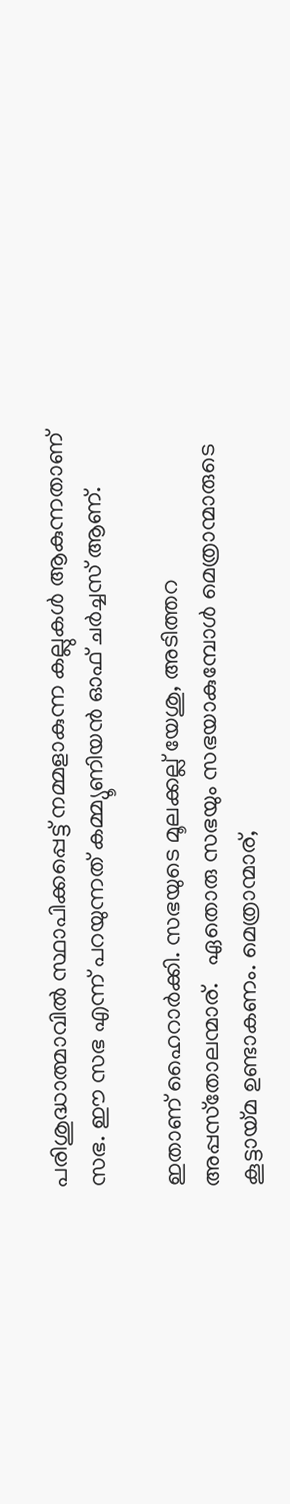പരിശുദ്ധാത്മാവില്‍ സ്ഥാപിക്കപ്പെട്ട് നമ്മളാകുന്ന കല്ലുകള്‍ ആകുന്നതാണ് സഭ. ഈ സഭ എന്ന് പറയുന്നത് കമ്മ്യൂണിയന്‍ ഓഫ് ചര്‍ച്ചസ് ആണ്.

ഇതാണ് ഹൈറാര്‍ക്കി. സഭയുടെ മൂലക്കല്ല് യേശു, അടിത്തറ അപ്പസ്‌തോലന്മാര്.   ഏതൊരു സഭയും സഭയാകുമ്പോള്‍ മെത്രാന്മാരുടെ കൂട്ടായ്മ ഉണ്ടാകണം. മെത്രാന്മാര്,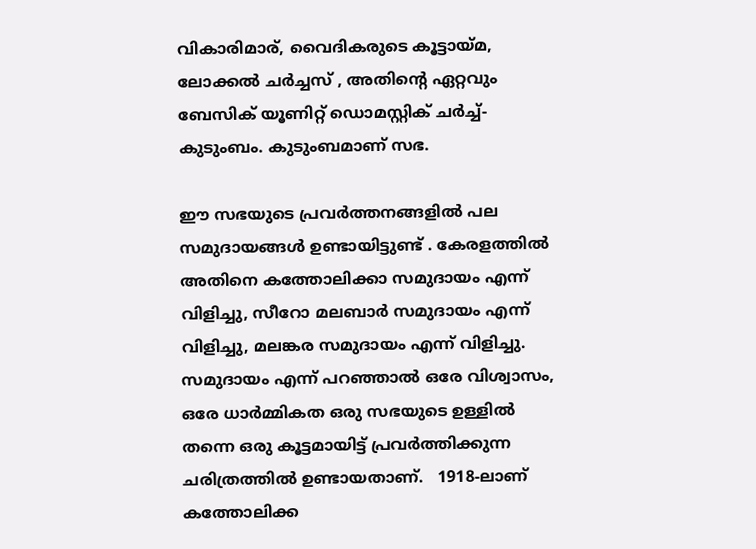വികാരിമാര്, വൈദികരുടെ കൂട്ടായ്മ, ലോക്കല്‍ ചര്‍ച്ചസ് , അതിന്റെ ഏറ്റവും ബേസിക് യൂണിറ്റ് ഡൊമസ്റ്റിക് ചര്‍ച്ച്-കുടുംബം. കുടുംബമാണ് സഭ.

ഈ സഭയുടെ പ്രവര്‍ത്തനങ്ങളില്‍ പല സമുദായങ്ങള്‍ ഉണ്ടായിട്ടുണ്ട് . കേരളത്തില്‍ അതിനെ കത്തോലിക്കാ സമുദായം എന്ന് വിളിച്ചു, സീറോ മലബാര്‍ സമുദായം എന്ന് വിളിച്ചു, മലങ്കര സമുദായം എന്ന് വിളിച്ചു. സമുദായം എന്ന് പറഞ്ഞാല്‍ ഒരേ വിശ്വാസം, ഒരേ ധാര്‍മ്മികത ഒരു സഭയുടെ ഉള്ളില്‍ തന്നെ ഒരു കൂട്ടമായിട്ട് പ്രവര്‍ത്തിക്കുന്ന  ചരിത്രത്തില്‍ ഉണ്ടായതാണ്.   1918-ലാണ് കത്തോലിക്ക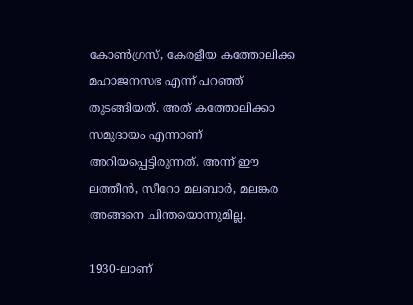കോണ്‍ഗ്രസ്, കേരളീയ കത്തോലിക്ക മഹാജനസഭ എന്ന് പറഞ്ഞ് തുടങ്ങിയത്. അത് കത്തോലിക്കാ സമുദായം എന്നാണ് അറിയപ്പെട്ടിരുന്നത്. അന്ന് ഈ ലത്തീന്‍, സീറോ മലബാര്‍, മലങ്കര അങ്ങനെ ചിന്തയൊന്നുമില്ല.

1930-ലാണ്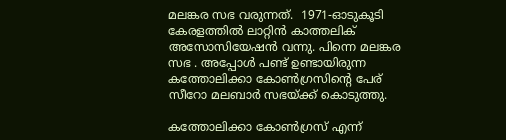മലങ്കര സഭ വരുന്നത്.  1971-ഓടുകൂടി കേരളത്തില്‍ ലാറ്റിന്‍ കാത്തലിക് അസോസിയേഷന്‍ വന്നു. പിന്നെ മലങ്കര സഭ . അപ്പോള്‍ പണ്ട് ഉണ്ടായിരുന്ന കത്തോലിക്കാ കോണ്‍ഗ്രസിന്റെ പേര്  സീറോ മലബാര്‍ സഭയ്ക്ക് കൊടുത്തു.

കത്തോലിക്കാ കോണ്‍ഗ്രസ് എന്ന്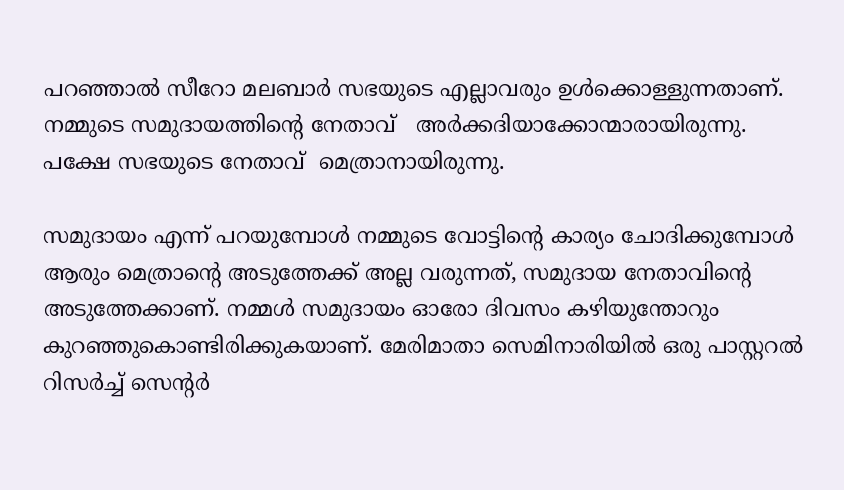പറഞ്ഞാല്‍ സീറോ മലബാര്‍ സഭയുടെ എല്ലാവരും ഉള്‍ക്കൊള്ളുന്നതാണ്. നമ്മുടെ സമുദായത്തിന്റെ നേതാവ്   അര്‍ക്കദിയാക്കോന്മാരായിരുന്നു. പക്ഷേ സഭയുടെ നേതാവ്  മെത്രാനായിരുന്നു.

സമുദായം എന്ന് പറയുമ്പോള്‍ നമ്മുടെ വോട്ടിന്റെ കാര്യം ചോദിക്കുമ്പോള്‍ ആരും മെത്രാന്റെ അടുത്തേക്ക് അല്ല വരുന്നത്, സമുദായ നേതാവിന്റെ അടുത്തേക്കാണ്. നമ്മള്‍ സമുദായം ഓരോ ദിവസം കഴിയുന്തോറും കുറഞ്ഞുകൊണ്ടിരിക്കുകയാണ്. മേരിമാതാ സെമിനാരിയില്‍ ഒരു പാസ്റ്ററല്‍ റിസര്‍ച്ച് സെന്റര്‍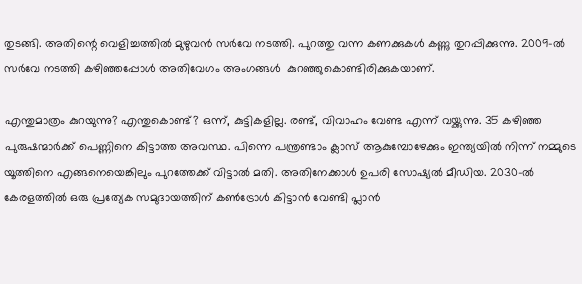തുടങ്ങി. അതിന്റെ വെളിച്ചത്തില്‍ മുഴുവന്‍ സര്‍വേ നടത്തി. പുറത്തു വന്ന കണക്കുകള്‍ കണ്ണു തുറപ്പിക്കുന്നു. 2009-ല്‍ സര്‍വേ നടത്തി കഴിഞ്ഞപ്പോള്‍ അതിവേഗം അംഗങ്ങൾ  കുറഞ്ഞുകൊണ്ടിരിക്കുകയാണ്.

എന്തുമാത്രം കുറയുന്നു? എന്തുകൊണ്ട്? ഒന്ന്, കുട്ടികളില്ല. രണ്ട്, വിവാഹം വേണ്ട എന്ന് വയ്ക്കുന്നു. 35 കഴിഞ്ഞ പുരുഷന്മാര്‍ക്ക് പെണ്ണിനെ കിട്ടാത്ത അവസ്ഥ. പിന്നെ പന്ത്രണ്ടാം ക്ലാസ് ആകുമ്പോഴേക്കും ഇന്ത്യയില്‍ നിന്ന് നമ്മുടെ യൂത്തിനെ എങ്ങനെയെങ്കിലും പുറത്തേക്ക് വിട്ടാല്‍ മതി. അതിനേക്കാള്‍ ഉപരി സോഷ്യല്‍ മീഡിയ. 2030-ല്‍ കേരളത്തില്‍ ഒരു പ്രത്യേക സമുദായത്തിന് കണ്‍ട്രോള്‍ കിട്ടാന്‍ വേണ്ടി പ്ലാന്‍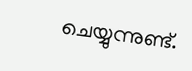ചെയ്യുന്നുണ്ട്.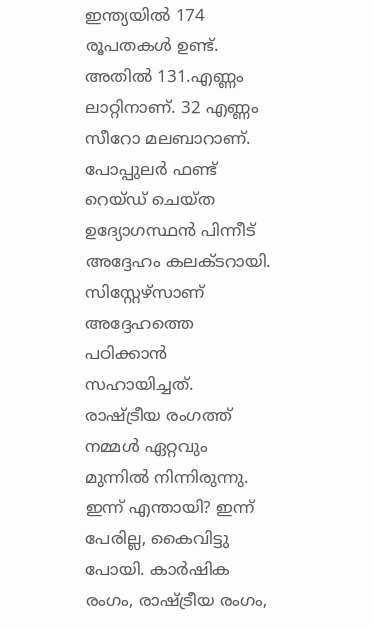ഇന്ത്യയിൽ 174 രൂപതകള്‍ ഉണ്ട്. അതില്‍ 131.എണ്ണം ലാറ്റിനാണ്. 32 എണ്ണം സീറോ മലബാറാണ്. പോപ്പുലര്‍ ഫണ്ട് റെയ്ഡ് ചെയ്ത   ഉദ്യോഗസ്ഥന്‍ പിന്നീട് അദ്ദേഹം കലക്ടറായി. സിസ്റ്റേഴ്‌സാണ് അദ്ദേഹത്തെ പഠിക്കാന്‍ സഹായിച്ചത്. രാഷ്ട്രീയ രംഗത്ത് നമ്മള്‍ ഏറ്റവും മുന്നില്‍ നിന്നിരുന്നു.  ഇന്ന് എന്തായി? ഇന്ന് പേരില്ല, കൈവിട്ടു പോയി. കാര്‍ഷിക രംഗം, രാഷ്ട്രീയ രംഗം,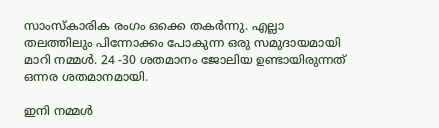സാംസ്‌കാരിക രംഗം ഒക്കെ തകര്‍ന്നു. എല്ലാ തലത്തിലും പിന്നോക്കം പോകുന്ന ഒരു സമുദായമായി മാറി നമ്മള്‍. 24 -30 ശതമാനം ജോലിയ ഉണ്ടായിരുന്നത് ഒന്നര ശതമാനമായി.

ഇനി നമ്മള്‍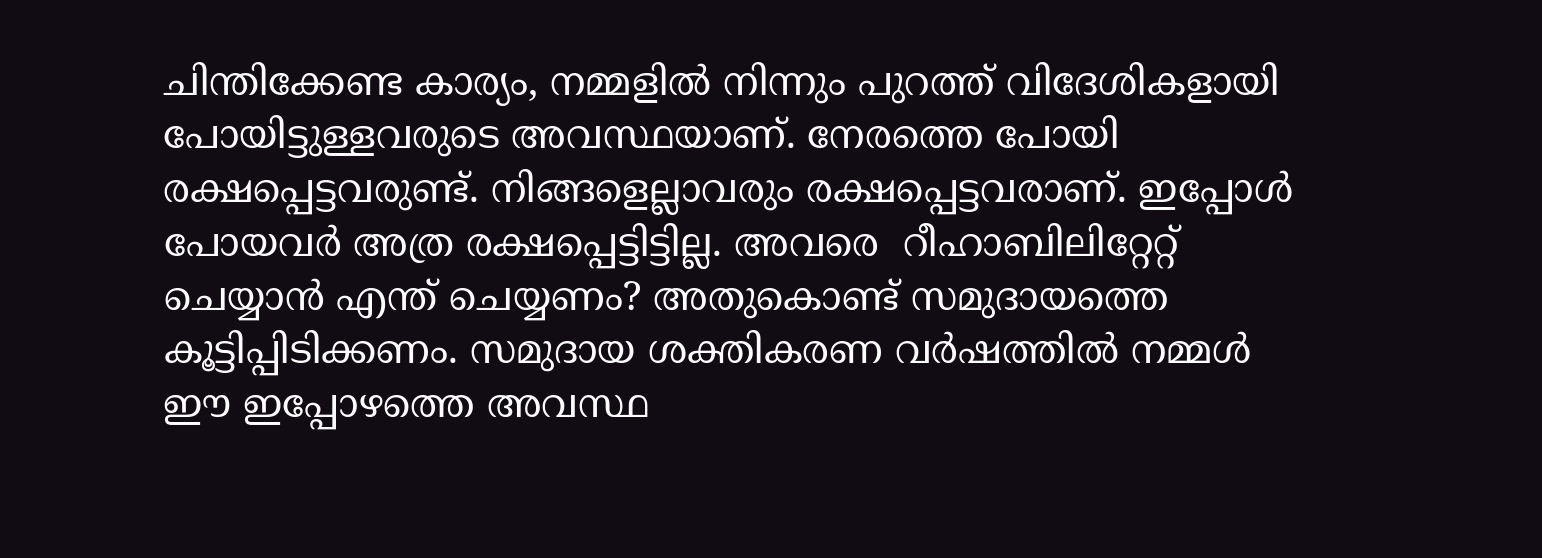ചിന്തിക്കേണ്ട കാര്യം, നമ്മളില്‍ നിന്നും പുറത്ത് വിദേശികളായി പോയിട്ടുള്ളവരുടെ അവസ്ഥയാണ്. നേരത്തെ പോയി  രക്ഷപ്പെട്ടവരുണ്ട്. നിങ്ങളെല്ലാവരും രക്ഷപ്പെട്ടവരാണ്. ഇപ്പോള്‍ പോയവർ അത്ര രക്ഷപ്പെട്ടിട്ടില്ല. അവരെ  റീഹാബിലിറ്റേറ്റ് ചെയ്യാന്‍ എന്ത് ചെയ്യണം? അതുകൊണ്ട് സമുദായത്തെ കൂട്ടിപ്പിടിക്കണം. സമുദായ ശക്തികരണ വര്‍ഷത്തില്‍ നമ്മള്‍ ഈ ഇപ്പോഴത്തെ അവസ്ഥ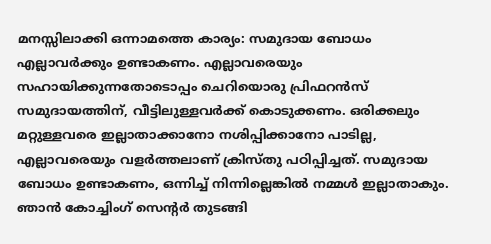മനസ്സിലാക്കി ഒന്നാമത്തെ കാര്യം: സമുദായ ബോധം എല്ലാവര്‍ക്കും ഉണ്ടാകണം. എല്ലാവരെയും സഹായിക്കുന്നതോടൊപ്പം ചെറിയൊരു പ്രിഫറന്‍സ് സമുദായത്തിന്, വീട്ടിലുള്ളവര്‍ക്ക് കൊടുക്കണം. ഒരിക്കലും മറ്റുള്ളവരെ ഇല്ലാതാക്കാനോ നശിപ്പിക്കാനോ പാടില്ല, എല്ലാവരെയും വളര്‍ത്തലാണ് ക്രിസ്തു പഠിപ്പിച്ചത്. സമുദായ ബോധം ഉണ്ടാകണം, ഒന്നിച്ച് നിന്നില്ലെങ്കില്‍ നമ്മള്‍ ഇല്ലാതാകും. ഞാന്‍ കോച്ചിംഗ് സെന്റര്‍ തുടങ്ങി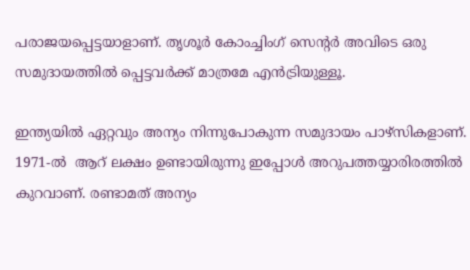പരാജയപ്പെട്ടയാളാണ്. തൃശൂര്‍ കോംച്ചിംഗ് സെന്റര്‍ അവിടെ ഒരു സമുദായത്തില്‍ പ്പെട്ടവര്‍ക്ക് മാത്രമേ എന്‍ട്രിയുള്ളൂ.

ഇന്ത്യയില്‍ ഏറ്റവും അന്യം നിന്നുപോകുന്ന സമുദായം പാഴ്‌സികളാണ്. 1971-ല്‍  ആറ് ലക്ഷം ഉണ്ടായിരുന്നു ഇപ്പോള്‍ അറുപത്തയ്യാരിരത്തില്‍ കുറവാണ്. രണ്ടാമത് അന്യം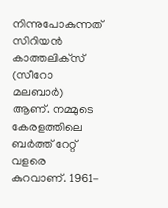നിന്നുപോകുന്നത് സിറിയന്‍ കാത്തലിക്‌സ് (സീറോ മലബാര്‍) ആണ്. നമ്മുടെ കേരളത്തിലെ ബര്‍ത്ത് റേറ്റ് വളരെ കുറവാണ്. 1961-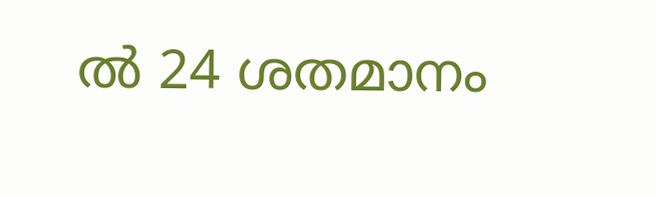ല്‍ 24 ശതമാനം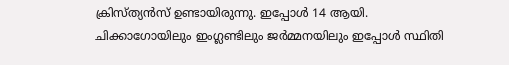ക്രിസ്ത്യന്‍സ് ഉണ്ടായിരുന്നു. ഇപ്പോള്‍ 14 ആയി. ചിക്കാഗോയിലും ഇംഗ്ലണ്ടിലും ജര്‍മ്മനയിലും ഇപ്പോള്‍ സ്ഥിതി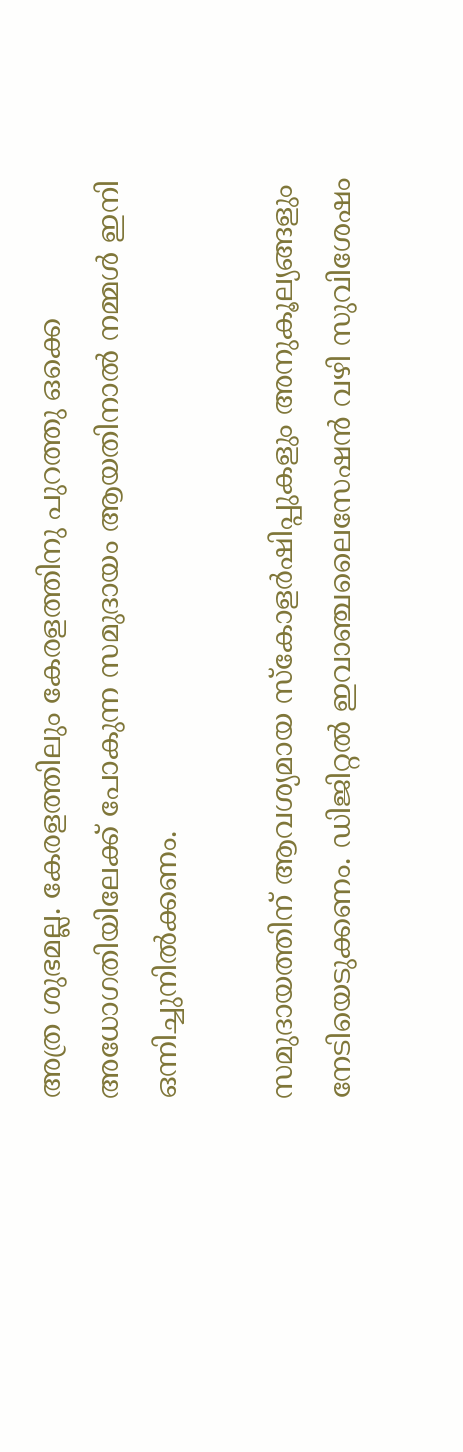അത്ര ശുഭമല്ല. കേരളത്തിലും കേരളത്തിനു പുറത്തു ഒക്കെ അധോഗതിയിലേക്ക് പോകുന്ന സമുദായം ആയതിനാല്‍ നമ്മള്‍ ഇനി ഒന്നിച്ചുനില്‍ക്കണം.

സമുദായത്തിന് ആവശ്യമായ സ്‌കോളര്‍ഷിപ്പുകളും അനുകൂല്യങ്ങളും നേടിയെടുക്കണം. ഡിജിറ്റല്‍ ഇവാഞ്ചലൈസേഷന്‍ വഴി സുവിശേഷം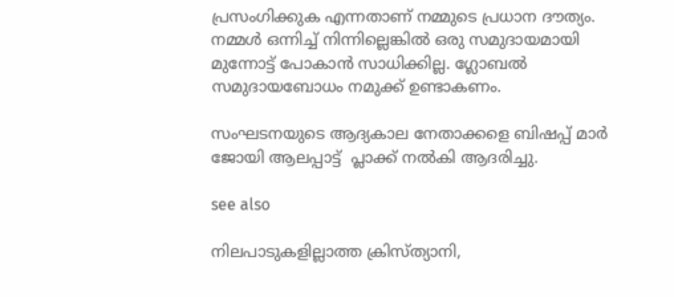പ്രസംഗിക്കുക എന്നതാണ് നമ്മുടെ പ്രധാന ദൗത്യം. നമ്മള്‍ ഒന്നിച്ച് നിന്നില്ലെങ്കില്‍ ഒരു സമുദായമായി മുന്നോട്ട് പോകാന്‍ സാധിക്കില്ല. ഗ്ലോബല്‍ സമുദായബോധം നമുക്ക് ഉണ്ടാകണം.

സംഘടനയുടെ ആദ്യകാല നേതാക്കളെ ബിഷപ്പ് മാർ ജോയി ആലപ്പാട്ട്  പ്ലാക്ക് നൽകി ആദരിച്ചു.

see also

നിലപാടുകളില്ലാത്ത ക്രിസ്ത്യാനി,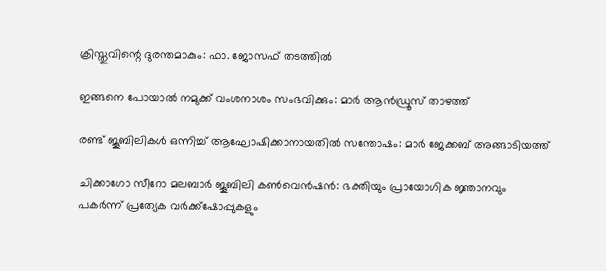ക്രിസ്തുവിന്റെ ദുരന്തമാകും: ഫാ. ജോസഫ് തടത്തിൽ

ഇങ്ങനെ പോയാൽ നമുക്ക് വംശനാശം സംഭവിക്കും: മാർ ആൻഡ്രൂസ് താഴത്ത്

രണ്ട് ജൂബിലികൾ ഒന്നിച്ച് ആഘോഷിക്കാനായതിൽ സന്തോഷം: മാർ ജേക്കബ് അങ്ങാടിയത്ത്

ചിക്കാഗോ സീറോ മലബാർ ജൂബിലി കൺവെൻഷൻ: ഭക്തിയും പ്രായോഗിക ജ്ഞാനവും പകർന്ന് പ്രത്യേക വർക്ക്‌ഷോപ്പുകളും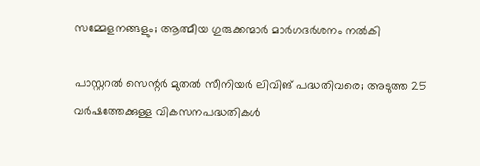സമ്മേളനങ്ങളും; ആത്മീയ ഗുരുക്കന്മാർ മാർഗദർശനം നൽകി

പാസ്റ്ററൽ സെന്റർ മുതൽ സീനിയർ ലിവിങ് പദ്ധതിവരെ; അടുത്ത 25 വർഷത്തേക്കുള്ള വികസനപദ്ധതികൾ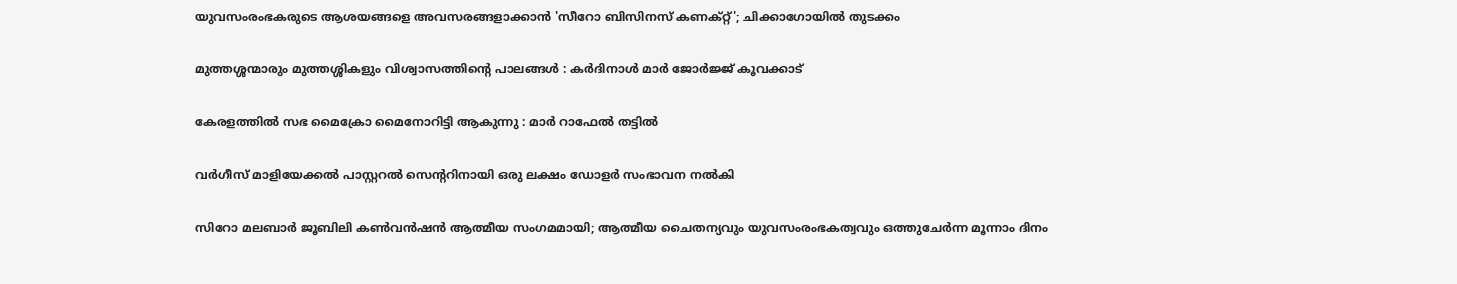യുവസംരംഭകരുടെ ആശയങ്ങളെ അവസരങ്ങളാക്കാൻ 'സീറോ ബിസിനസ് കണക്റ്റ്'; ചിക്കാഗോയിൽ തുടക്കം

മുത്തശ്ശന്മാരും മുത്തശ്ശികളും വിശ്വാസത്തിന്റെ പാലങ്ങൾ : കർദിനാൾ മാർ ജോർജ്ജ് കൂവക്കാട്

കേരളത്തിൽ സഭ മൈക്രോ മൈനോറിട്ടി ആകുന്നു : മാർ റാഫേൽ തട്ടിൽ

വർഗീസ് മാളിയേക്കൽ പാസ്റ്ററൽ സെന്ററിനായി ഒരു ലക്ഷം ഡോളർ സംഭാവന നൽകി

സിറോ മലബാർ ജൂബിലി കൺവൻഷൻ ആത്മീയ സംഗമമായി; ആത്മീയ ചൈതന്യവും യുവസംരംഭകത്വവും ഒത്തുചേർന്ന മൂന്നാം ദിനം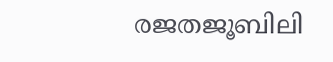രജതജൂബിലി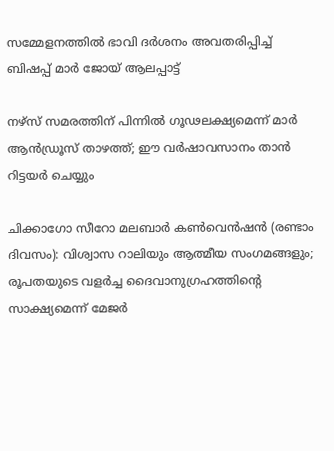സമ്മേളനത്തിൽ ഭാവി ദർശനം അവതരിപ്പിച്ച് ബിഷപ്പ് മാർ ജോയ് ആലപ്പാട്ട്

നഴ്സ് സമരത്തിന് പിന്നിൽ ഗൂഢലക്ഷ്യമെന്ന് മാർ ആൻഡ്രൂസ് താഴത്ത്; ഈ വർഷാവസാനം താൻ റിട്ടയർ ചെയ്യും

ചിക്കാഗോ സീറോ മലബാർ കൺവെൻഷൻ (രണ്ടാം ദിവസം): വിശ്വാസ റാലിയും ആത്മീയ സംഗമങ്ങളും; രൂപതയുടെ വളർച്ച ദൈവാനുഗ്രഹത്തിന്റെ സാക്ഷ്യമെന്ന് മേജർ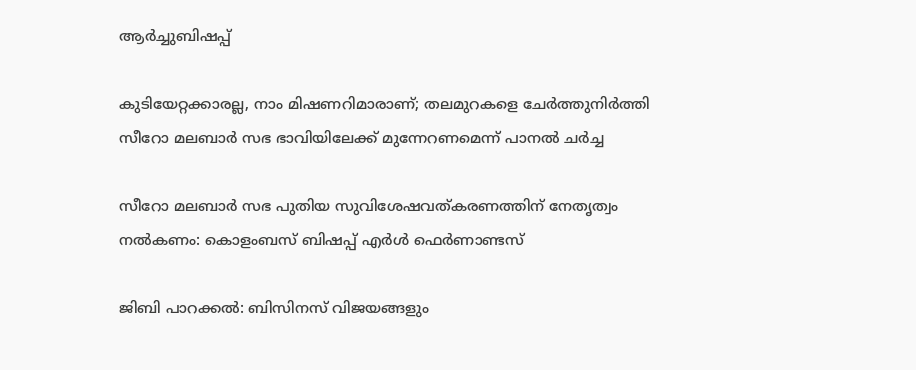ആർച്ചുബിഷപ്പ്

കുടിയേറ്റക്കാരല്ല, നാം മിഷണറിമാരാണ്; തലമുറകളെ ചേർത്തുനിർത്തി സീറോ മലബാർ സഭ ഭാവിയിലേക്ക് മുന്നേറണമെന്ന് പാനൽ ചർച്ച

സീറോ മലബാർ സഭ പുതിയ സുവിശേഷവത്കരണത്തിന് നേതൃത്വം നൽകണം: കൊളംബസ് ബിഷപ്പ് എർൾ ഫെർണാണ്ടസ്

ജിബി പാറക്കൽ: ബിസിനസ് വിജയങ്ങളും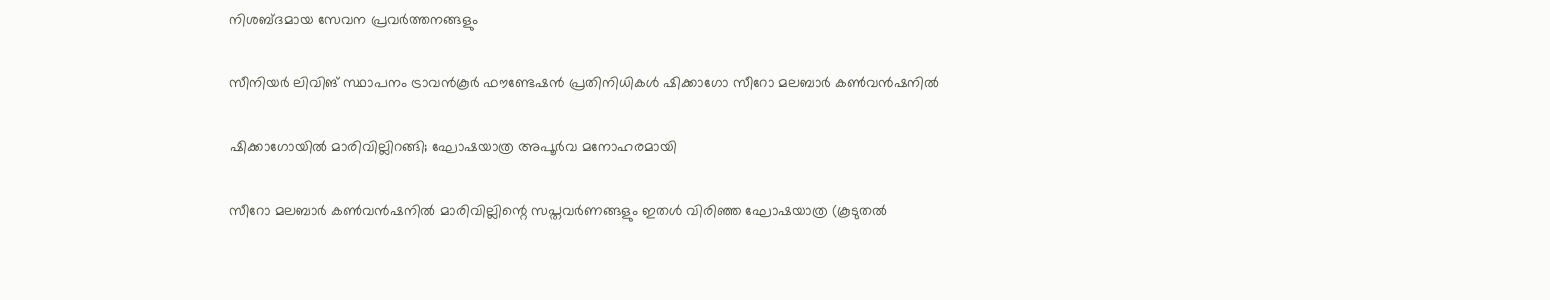നിശബ്ദമായ സേവന പ്രവർത്തനങ്ങളും

സീനിയർ ലിവിങ് സ്ഥാപനം ട്രാവൻകൂർ ഫൗണ്ടേഷൻ പ്രതിനിധികൾ ഷിക്കാഗോ സീറോ മലബാർ കൺവൻഷനിൽ

ഷിക്കാഗോയിൽ മാരിവില്ലിറങ്ങി; ഘോഷയാത്ര അപൂർവ മനോഹരമായി

സീറോ മലബാര്‍ കണ്‍വന്‍ഷനില്‍ മാരിവില്ലിന്റെ സപ്തവര്‍ണങ്ങളും ഇതള്‍ വിരിഞ്ഞ ഘോഷയാത്ര (കൂടുതല്‍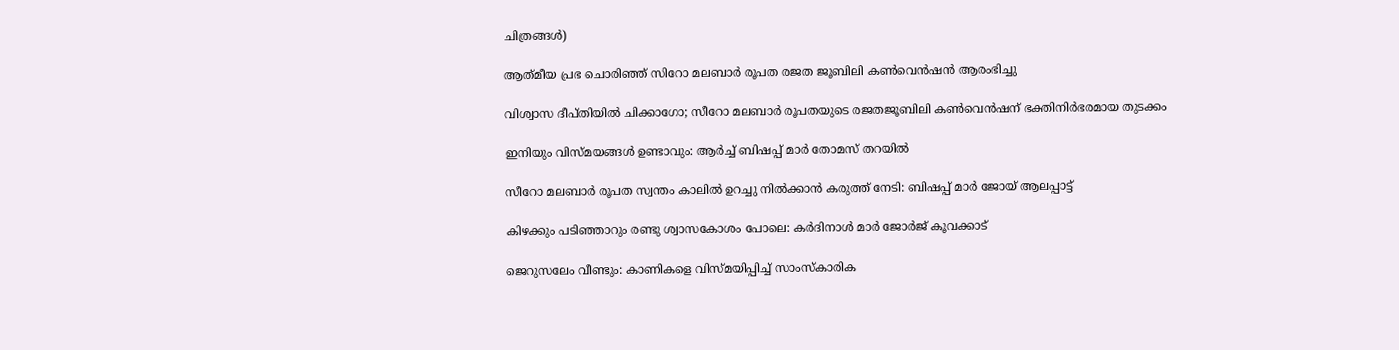ചിത്രങ്ങള്‍)

ആത്‌മീയ പ്രഭ ചൊരിഞ്ഞ് സിറോ മലബാർ രൂപത രജത ജൂബിലി കൺവെൻഷൻ ആരംഭിച്ചു

വിശ്വാസ ദീപ്തിയിൽ ചിക്കാഗോ; സീറോ മലബാർ രൂപതയുടെ രജതജൂബിലി കൺവെൻഷന് ഭക്തിനിർഭരമായ തുടക്കം

ഇനിയും വിസ്മയങ്ങൾ ഉണ്ടാവും: ആർച്ച് ബിഷപ്പ് മാർ തോമസ് തറയില്‍

സീറോ മലബാർ രൂപത സ്വന്തം കാലിൽ ഉറച്ചു നിൽക്കാൻ കരുത്ത് നേടി: ബിഷപ്പ് മാർ ജോയ് ആലപ്പാട്ട്

കിഴക്കും പടിഞ്ഞാറും രണ്ടു ശ്വാസകോശം പോലെ: കർദിനാൾ മാർ ജോർജ് കൂവക്കാട്

ജെറുസലേം വീണ്ടും: കാണികളെ വിസ്മയിപ്പിച്ച് സാംസ്കാരിക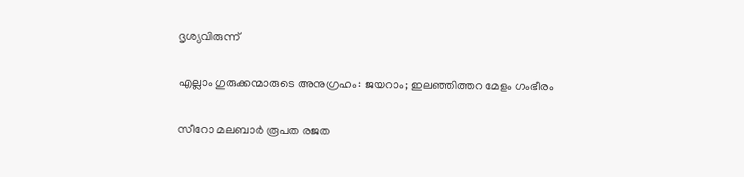ദൃശ്യവിരുന്ന്

എല്ലാം ഗുരുക്കന്മാരുടെ അനുഗ്രഹം: ജയറാം; ഇലഞ്ഞിത്തറ മേളം ഗംഭീരം

സീറോ മലബാർ രൂപത രജത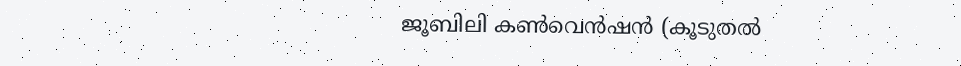ജൂബിലി കൺവെൻഷൻ (കൂടുതല്‍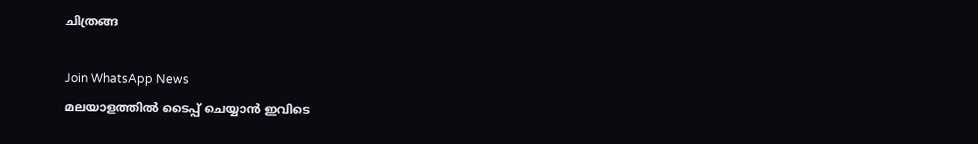ചിത്രങ്ങ

Join WhatsApp News
മലയാളത്തില്‍ ടൈപ്പ് ചെയ്യാന്‍ ഇവിടെ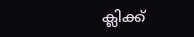ക്ലിക്ക്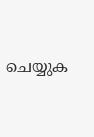ചെയ്യുക